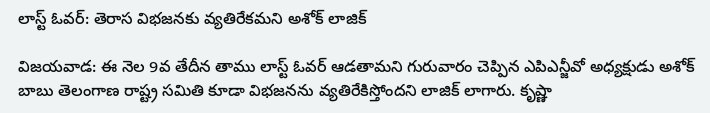లాస్ట్ ఓవర్: తెరాస విభజనకు వ్యతిరేకమని అశోక్ లాజిక్

విజయవాడ: ఈ నెల 9వ తేదీన తాము లాస్ట్ ఓవర్ ఆడతామని గురువారం చెప్పిన ఎపిఎన్జీవో అధ్యక్షుడు అశోక్ బాబు తెలంగాణ రాష్ట్ర సమితి కూడా విభజనను వ్యతిరేకిస్తోందని లాజిక్ లాగారు. కృష్ణా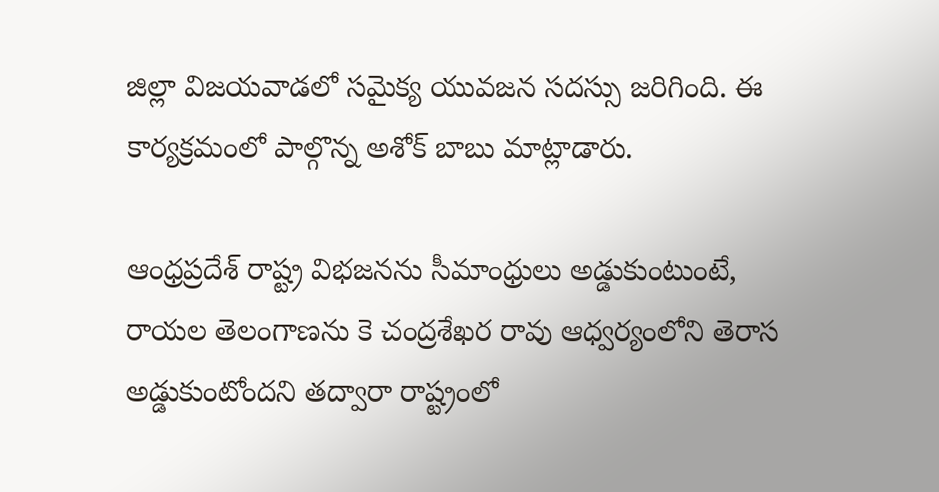జిల్లా విజయవాడలో సమైక్య యువజన సదస్సు జరిగింది. ఈ కార్యక్రమంలో పాల్గొన్న అశోక్ బాబు మాట్లాడారు.

ఆంధ్రప్రదేశ్ రాష్ట్ర విభజనను సీమాంధ్రులు అడ్డుకుంటుంటే, రాయల తెలంగాణను కె చంద్రశేఖర రావు ఆధ్వర్యంలోని తెరాస అడ్డుకుంటోందని తద్వారా రాష్ట్రంలో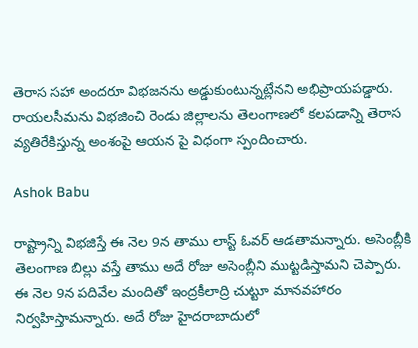తెరాస సహా అందరూ విభజనను అడ్డుకుంటున్నట్లేనని అభిప్రాయపడ్డారు. రాయలసీమను విభజించి రెండు జిల్లాలను తెలంగాణలో కలపడాన్ని తెరాస వ్యతిరేకిస్తున్న అంశంపై ఆయన పై విధంగా స్పందించారు.

Ashok Babu

రాష్ట్రాన్ని విభజిస్తే ఈ నెల 9న తాము లాస్ట్ ఓవర్ ఆడతామన్నారు. అసెంబ్లీకి తెలంగాణ బిల్లు వస్తే తాము అదే రోజు అసెంబ్లీని ముట్టడిస్తామని చెప్పారు. ఈ నెల 9న పదివేల మందితో ఇంద్రకీలాద్రి చుట్టూ మానవహారం నిర్వహిస్తామన్నారు. అదే రోజు హైదరాబాదులో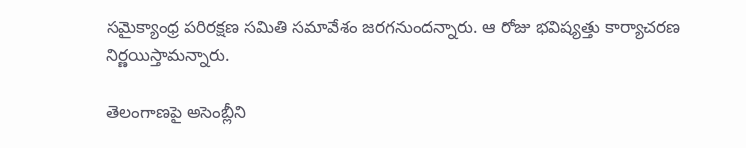సమైక్యాంధ్ర పరిరక్షణ సమితి సమావేశం జరగనుందన్నారు. ఆ రోజు భవిష్యత్తు కార్యాచరణ నిర్ణయిస్తామన్నారు.

తెలంగాణపై అసెంబ్లీని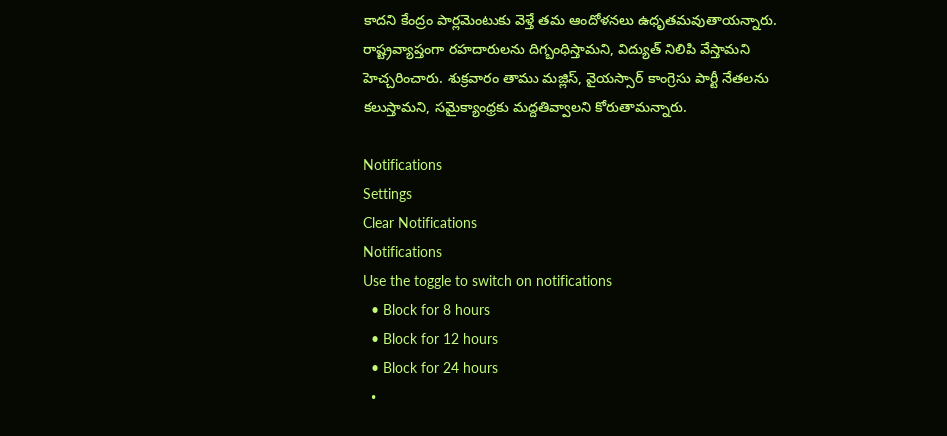కాదని కేంద్రం పార్లమెంటుకు వెళ్తే తమ ఆందోళనలు ఉధృతమవుతాయన్నారు. రాష్ట్రవ్యాప్తంగా రహదారులను దిగ్బంధిస్తామని, విద్యుత్ నిలిపి వేస్తామని హెచ్చరించారు. శుక్రవారం తాము మజ్లిస్, వైయస్సార్ కాంగ్రెసు పార్టీ నేతలను కలుస్తామని, సమైక్యాంధ్రకు మద్దతివ్వాలని కోరుతామన్నారు.

Notifications
Settings
Clear Notifications
Notifications
Use the toggle to switch on notifications
  • Block for 8 hours
  • Block for 12 hours
  • Block for 24 hours
  •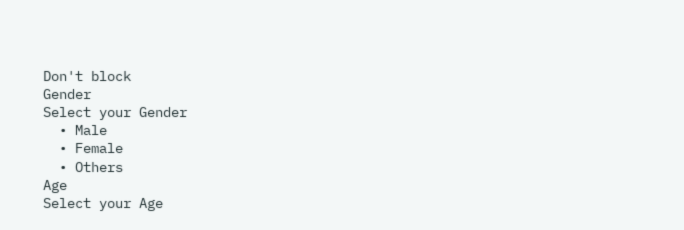Don't block
Gender
Select your Gender
  • Male
  • Female
  • Others
Age
Select your Age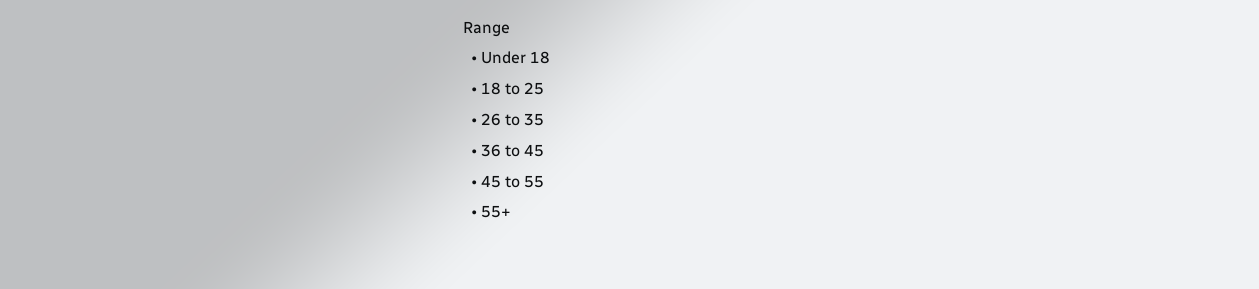Range
  • Under 18
  • 18 to 25
  • 26 to 35
  • 36 to 45
  • 45 to 55
  • 55+